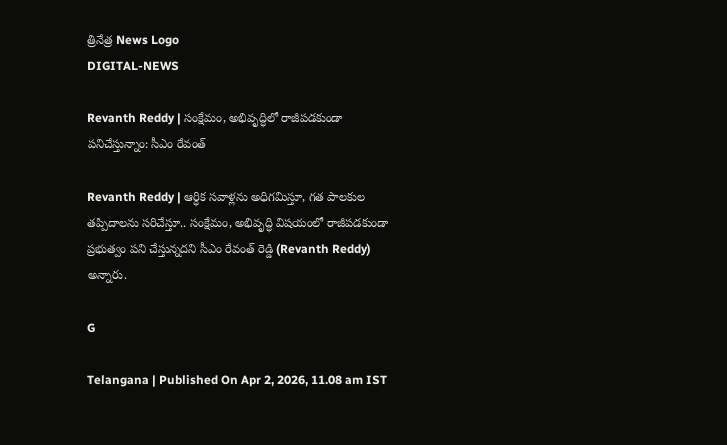త్రినేత్ర News Logo
DIGITAL-NEWS

Revanth Reddy | సంక్షేమం, అభివృద్ధిలో రాజీపడకుండా పనిచేస్తున్నాం: సీఎం రేవంత్‌

Revanth Reddy | ఆర్ధిక సవాళ్లను అధిగమిస్తూ, గత పాలకుల తప్పిదాలను సరిచేస్తూ.. సంక్షేమం, అభివృద్ధి విషయంలో రాజీపడకుండా ప్రభుత్వం పని చేస్తున్న‌ద‌ని సీఎం రేవంత్ రెడ్డి (Revanth Reddy) అన్నారు.

G

Telangana | Published On Apr 2, 2026, 11.08 am IST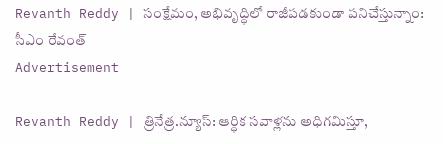Revanth Reddy | సంక్షేమం, అభివృద్ధిలో రాజీపడకుండా పనిచేస్తున్నాం: సీఎం రేవంత్‌
Advertisement

Revanth Reddy | త్రినేత్ర‌.న్యూస్‌: ఆర్ధిక సవాళ్లను అధిగమిస్తూ,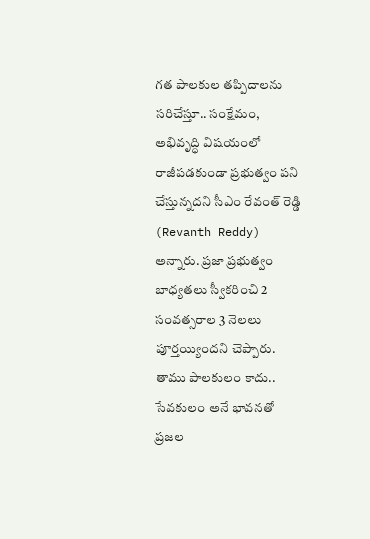గత పాలకుల తప్పిదాలను సరిచేస్తూ.. సంక్షేమం, అభివృద్ధి విషయంలో రాజీపడకుండా ప్రభుత్వం పని చేస్తున్న‌ద‌ని సీఎం రేవంత్ రెడ్డి (Revanth Reddy) అన్నారు. ప్రజా ప్రభుత్వం బాధ్యతలు స్వీకరించి 2 సంవత్సరాల 3 నెలలు పూర్తయ్యింద‌ని చెప్పారు. తాము పాలకులం కాదు.. సేవకులం అనే భావనతో ప్రజల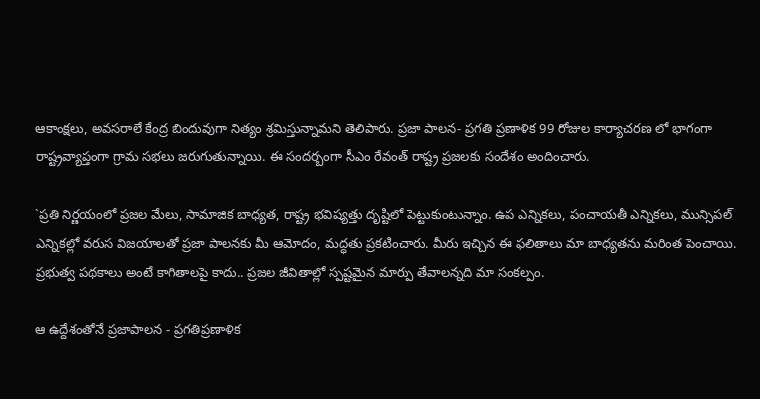ఆకాంక్షలు, అవసరాలే కేంద్ర బిందువుగా నిత్యం శ్రమిస్తున్నామ‌ని తెలిపారు. ప్రజా పాలన- ప్రగతి ప్రణాళిక 99 రోజుల కార్యాచరణ లో భాగంగా రాష్ట్రవ్యాప్తంగా గ్రామ సభలు జరుగుతున్నాయి. ఈ సందర్బంగా సీఎం రేవంత్ రాష్ట్ర ప్రజలకు సందేశం అందించారు.

`ప్రతి నిర్ణయంలో ప్రజల మేలు, సామాజిక బాధ్యత, రాష్ట్ర భవిష్యత్తు దృష్టిలో పెట్టుకుంటున్నాం. ఉప ఎన్నికలు, పంచాయతీ ఎన్నికలు, మున్సిపల్ ఎన్నికల్లో వరుస విజయాలతో ప్రజా పాలనకు మీ ఆమోదం, మద్ధతు ప్రకటించారు. మీరు ఇచ్చిన ఈ ఫలితాలు మా బాధ్యతను మరింత పెంచాయి. ప్రభుత్వ పథకాలు అంటే కాగితాలపై కాదు.. ప్రజల జీవితాల్లో స్పష్టమైన మార్పు తేవాలన్నది మా సంకల్పం.

ఆ ఉద్దేశంతోనే ప్రజాపాలన - ప్రగతిప్రణాళిక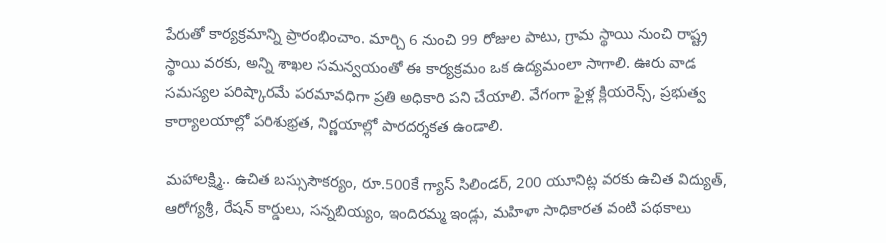పేరుతో కార్యక్రమాన్ని ప్రారంభించాం. మార్చి 6 నుంచి 99 రోజుల పాటు, గ్రామ స్థాయి నుంచి రాష్ట్ర స్థాయి వరకు, అన్ని శాఖల సమన్వయంతో ఈ కార్యక్రమం ఒక ఉద్యమంలా సాగాలి. ఊరు వాడ సమస్యల పరిష్కారమే పరమావధిగా ప్రతి అధికారి పని చేయాలి. వేగంగా ఫైళ్ల క్లియరెన్స్, ప్రభుత్వ కార్యాలయాల్లో పరిశుభ్రత, నిర్ణయాల్లో పారదర్శకత ఉండాలి.

మహాలక్ష్మి.. ఉచిత బస్సుసౌకర్యం, రూ.500కే గ్యాస్ సిలిండర్, 200 యూనిట్ల వరకు ఉచిత విద్యుత్, ఆరోగ్యశ్రీ, రేషన్ కార్డులు, సన్నబియ్యం, ఇందిరమ్మ ఇండ్లు, మహిళా సాధికారత వంటి పథకాలు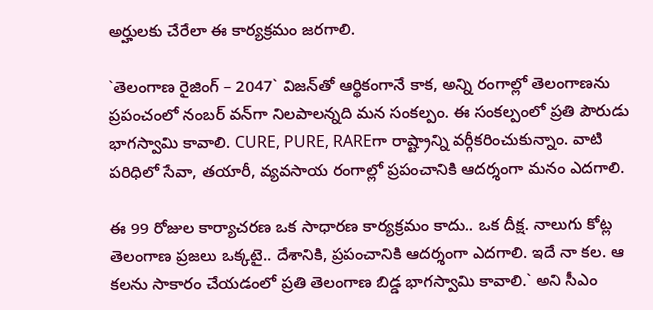అర్హులకు చేరేలా ఈ కార్యక్రమం జరగాలి.

`తెలంగాణ రైజింగ్ – 2047` విజన్‌తో ఆర్థికంగానే కాక, అన్ని రంగాల్లో తెలంగాణను ప్రపంచంలో నంబర్ వన్‌గా నిలపాలన్నది మన సంకల్పం. ఈ సంకల్పంలో ప్రతి పౌరుడు భాగస్వామి కావాలి. CURE, PURE, RAREగా రాష్ట్రాన్ని వర్గీకరించుకున్నాం. వాటి పరిధిలో సేవా, తయారీ, వ్యవసాయ రంగాల్లో ప్రపంచానికి ఆదర్శంగా మనం ఎదగాలి.

ఈ 99 రోజుల కార్యాచరణ ఒక సాధారణ కార్యక్రమం కాదు.. ఒక దీక్ష. నాలుగు కోట్ల తెలంగాణ ప్రజలు ఒక్కటై.. దేశానికి, ప్రపంచానికి ఆదర్శంగా ఎదగాలి. ఇదే నా కల. ఆ కలను సాకారం చేయడంలో ప్రతి తెలంగాణ బిడ్డ భాగస్వామి కావాలి.` అని సీఎం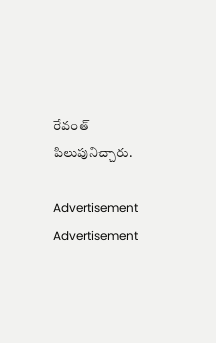రేవంత్ పిలుపునిచ్చారు.

Advertisement
Advertisement